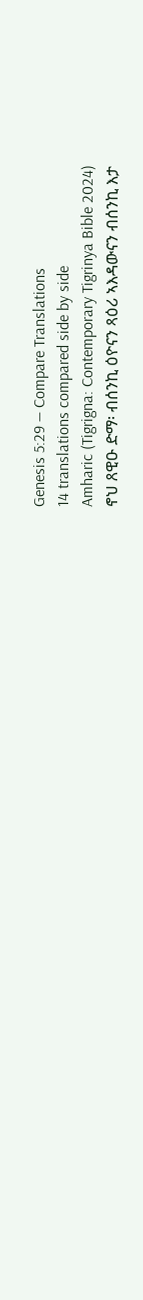Genesis 5:29 — Compare Translations
14 translations compared side by side
Amharic (Tigrigna: Contemporary Tigrinya Bible 2024)
ኖህ ጸዊዑ ድማ፡ ብሰንኪ ዕዮናን ጻዕሪ ኣእዳውናን ብሰንኪ እታ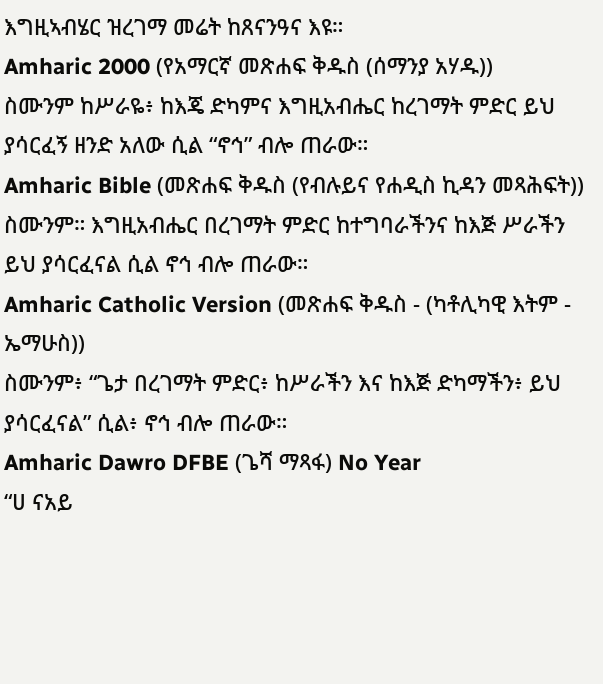እግዚኣብሄር ዝረገማ መሬት ከጸናንዓና እዩ።
Amharic 2000 (የአማርኛ መጽሐፍ ቅዱስ (ሰማንያ አሃዱ))
ስሙንም ከሥራዬ፥ ከእጄ ድካምና እግዚአብሔር ከረገማት ምድር ይህ ያሳርፈኝ ዘንድ አለው ሲል “ኖኅ” ብሎ ጠራው።
Amharic Bible (መጽሐፍ ቅዱስ (የብሉይና የሐዲስ ኪዳን መጻሕፍት))
ስሙንም። እግዚአብሔር በረገማት ምድር ከተግባራችንና ከእጅ ሥራችን ይህ ያሳርፈናል ሲል ኖኅ ብሎ ጠራው።
Amharic Catholic Version (መጽሐፍ ቅዱስ - (ካቶሊካዊ እትም - ኤማሁስ))
ስሙንም፥ “ጌታ በረገማት ምድር፥ ከሥራችን እና ከእጅ ድካማችን፥ ይህ ያሳርፈናል” ሲል፥ ኖኅ ብሎ ጠራው።
Amharic Dawro DFBE (ጌሻ ማጻፋ) No Year
“ሀ ናአይ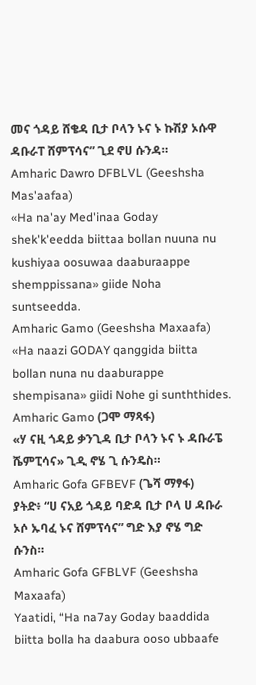መና ጎዳይ ሸቄዳ ቢታ ቦላን ኑና ኑ ኩሽያ ኦሱዋ ዳቡራፐ ሸምፕሳና” ጊደ ኖሀ ሱንዳ።
Amharic Dawro DFBLVL (Geeshsha Mas'aafaa)
«Ha na'ay Med'inaa Goday shek'k'eedda biittaa bollan nuuna nu kushiyaa oosuwaa daaburaappe shemppissana» giide Noha suntseedda.
Amharic Gamo (Geeshsha Maxaafa)
«Ha naazi GODAY qanggida biitta bollan nuna nu daaburappe shempisana» giidi Nohe gi sunththides.
Amharic Gamo (ጋሞ ማጻፋ)
«ሃ ናዚ ጎዳይ ቃንጊዳ ቢታ ቦላን ኑና ኑ ዳቡራፔ ሼምፒሳና» ጊዲ ኖሄ ጊ ሱንዴስ።
Amharic Gofa GFBEVF (ጌሻ ማፃፋ)
ያትድ፥ “ሀ ናአይ ጎዳይ ባድዳ ቢታ ቦላ ሀ ዳቡራ ኦሶ ኡባፈ ኑና ሸምፕሳና” ግድ እያ ኖሄ ግድ ሱንስ።
Amharic Gofa GFBLVF (Geeshsha Maxaafa)
Yaatidi, “Ha na7ay Goday baaddida biitta bolla ha daabura ooso ubbaafe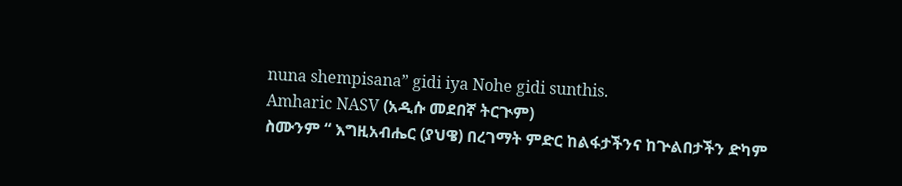nuna shempisana” gidi iya Nohe gidi sunthis.
Amharic NASV (አዲሱ መደበኛ ትርጒም)
ስሙንም “ እግዚአብሔር (ያህዌ) በረገማት ምድር ከልፋታችንና ከጕልበታችን ድካም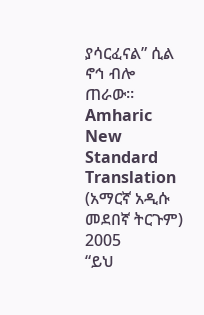ያሳርፈናል” ሲል ኖኅ ብሎ ጠራው።
Amharic New Standard Translation (አማርኛ አዲሱ መደበኛ ትርጉም) 2005
“ይህ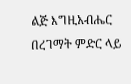ልጅ እግዚአብሔር በረገማት ምድር ላይ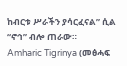ከብርቱ ሥራችን ያሳርፈናል” ሲል “ኖኅ” ብሎ ጠራው።
Amharic Tigrinya (መፅሓፍ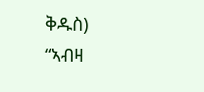ቅዱስ)
“ኣብዛ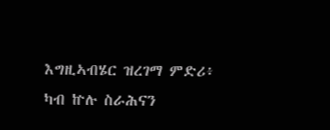እግዚኣብሄር ዝረገማ ምድሪ፥ ካብ ኵሉ ስራሕናን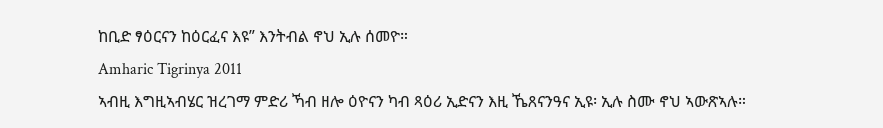ከቢድ ፃዕርናን ከዕርፈና እዩ” እንትብል ኖህ ኢሉ ሰመዮ።
Amharic Tigrinya 2011
ኣብዚ እግዚኣብሄር ዝረገማ ምድሪ ኻብ ዘሎ ዕዮናን ካብ ጻዕሪ ኢድናን እዚ ኼጸናንዓና ኢዩ፡ ኢሉ ስሙ ኖህ ኣውጽኣሉ።